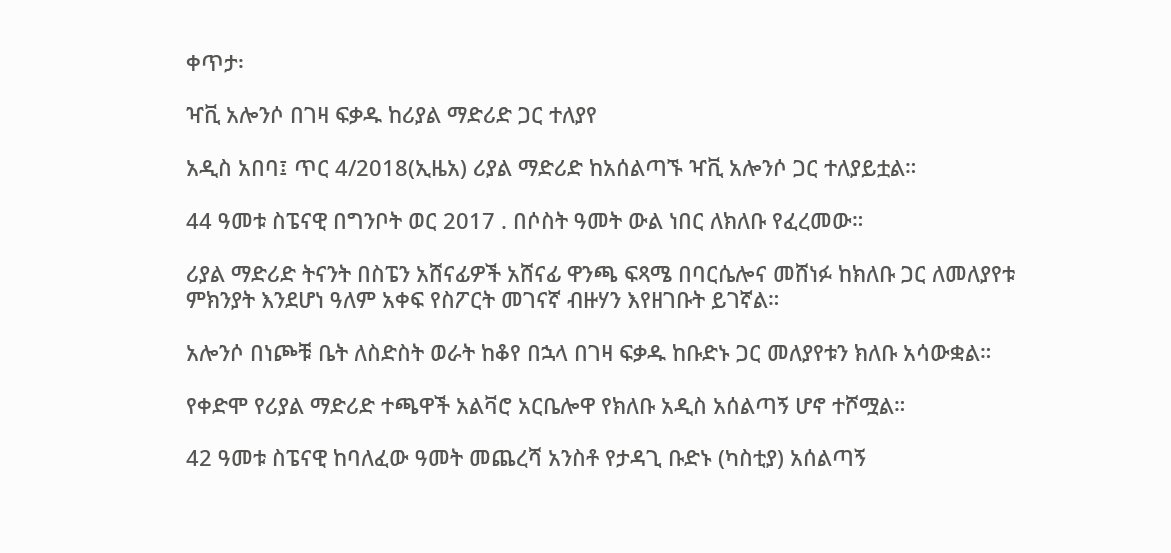ቀጥታ፡

ዣቪ አሎንሶ በገዛ ፍቃዱ ከሪያል ማድሪድ ጋር ተለያየ

አዲስ አበባ፤ ጥር 4/2018(ኢዜአ) ሪያል ማድሪድ ከአሰልጣኙ ዣቪ አሎንሶ ጋር ተለያይቷል።

44 ዓመቱ ስፔናዊ በግንቦት ወር 2017 . በሶስት ዓመት ውል ነበር ለክለቡ የፈረመው።

ሪያል ማድሪድ ትናንት በስፔን አሸናፊዎች አሸናፊ ዋንጫ ፍጻሜ በባርሴሎና መሸነፉ ከክለቡ ጋር ለመለያየቱ ምክንያት እንደሆነ ዓለም አቀፍ የስፖርት መገናኛ ብዙሃን እየዘገቡት ይገኛል።

አሎንሶ በነጮቹ ቤት ለስድስት ወራት ከቆየ በኋላ በገዛ ፍቃዱ ከቡድኑ ጋር መለያየቱን ክለቡ አሳውቋል።

የቀድሞ የሪያል ማድሪድ ተጫዋች አልቫሮ አርቤሎዋ የክለቡ አዲስ አሰልጣኝ ሆኖ ተሾሟል።

42 ዓመቱ ስፔናዊ ከባለፈው ዓመት መጨረሻ አንስቶ የታዳጊ ቡድኑ (ካስቲያ) አሰልጣኝ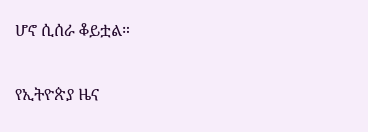ሆኖ ሲሰራ ቆይቷል።

የኢትዮጵያ ዜና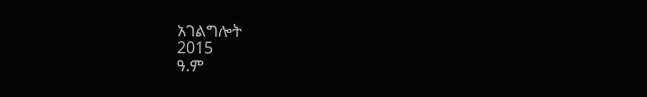አገልግሎት
2015
ዓ.ም